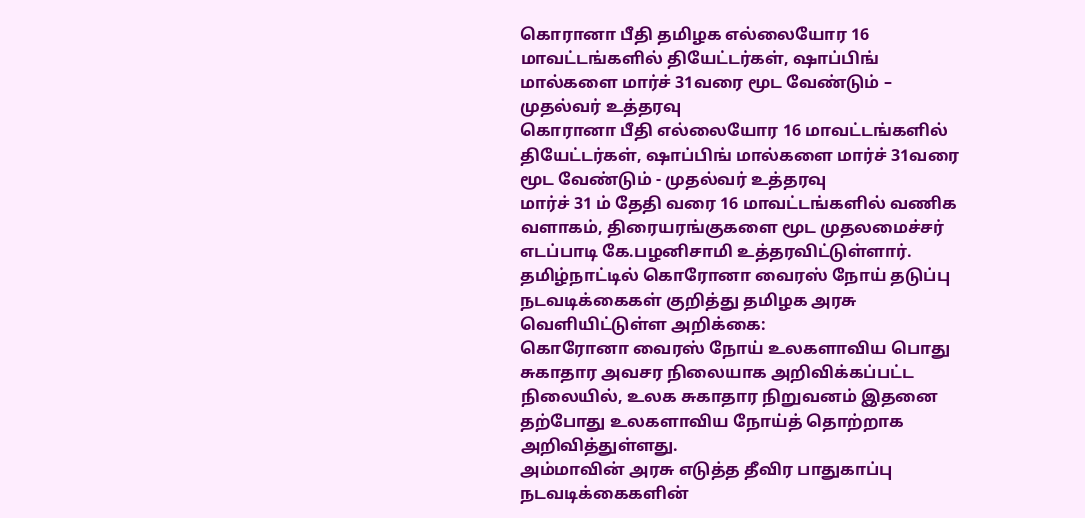கொரானா பீதி தமிழக எல்லையோர 16 மாவட்டங்களில் தியேட்டர்கள், ஷாப்பிங் மால்களை மார்ச் 31வரை மூட வேண்டும் – முதல்வர் உத்தரவு
கொரானா பீதி எல்லையோர 16 மாவட்டங்களில் தியேட்டர்கள், ஷாப்பிங் மால்களை மார்ச் 31வரை மூட வேண்டும் - முதல்வர் உத்தரவு
மார்ச் 31 ம் தேதி வரை 16 மாவட்டங்களில் வணிக வளாகம், திரையரங்குகளை மூட முதலமைச்சர் எடப்பாடி கே.பழனிசாமி உத்தரவிட்டுள்ளார்.
தமிழ்நாட்டில் கொரோனா வைரஸ் நோய் தடுப்பு நடவடிக்கைகள் குறித்து தமிழக அரசு வெளியிட்டுள்ள அறிக்கை:
கொரோனா வைரஸ் நோய் உலகளாவிய பொது சுகாதார அவசர நிலையாக அறிவிக்கப்பட்ட நிலையில், உலக சுகாதார நிறுவனம் இதனை தற்போது உலகளாவிய நோய்த் தொற்றாக அறிவித்துள்ளது.
அம்மாவின் அரசு எடுத்த தீவிர பாதுகாப்பு நடவடிக்கைகளின்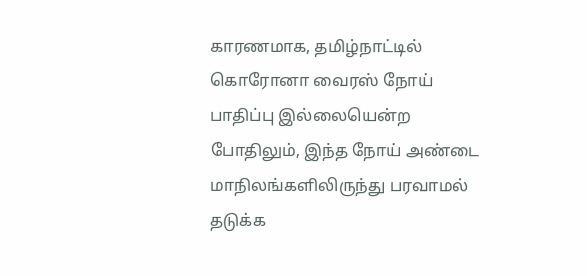காரணமாக, தமிழ்நாட்டில் கொரோனா வைரஸ் நோய் பாதிப்பு இல்லையென்ற போதிலும், இந்த நோய் அண்டை மாநிலங்களிலிருந்து பரவாமல் தடுக்க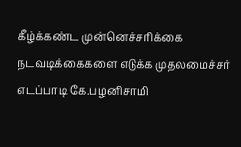கீழ்க்கண்ட முன்னெச்சரிக்கை நடவடிக்கைகளை எடுக்க முதலமைச்சர் எடப்பாடி கே.பழனிசாமி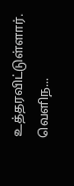உத்தரவிட்டுள்ளார்.
வெளிந...